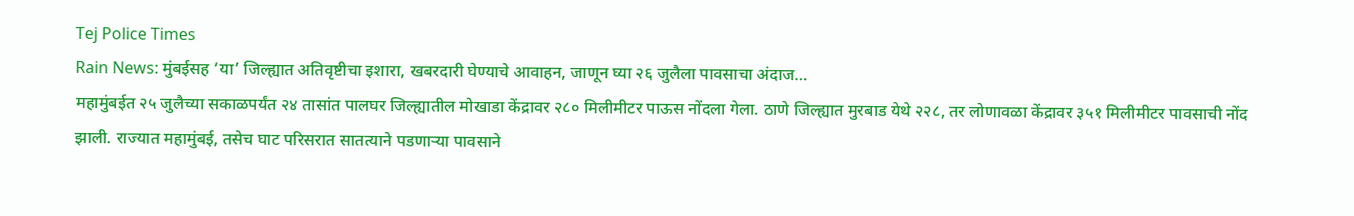Tej Police Times
Rain News: मुंबईसह ‘या’ जिल्ह्यात अतिवृष्टीचा इशारा, खबरदारी घेण्याचे आवाहन, जाणून घ्या २६ जुलैला पावसाचा अंदाज…
महामुंबईत २५ जुलैच्या सकाळपर्यंत २४ तासांत पालघर जिल्ह्यातील मोखाडा केंद्रावर २८० मिलीमीटर पाऊस नोंदला गेला. ठाणे जिल्ह्यात मुरबाड येथे २२८, तर लोणावळा केंद्रावर ३५१ मिलीमीटर पावसाची नोंद झाली. राज्यात महामुंबई, तसेच घाट परिसरात सातत्याने पडणाऱ्या पावसाने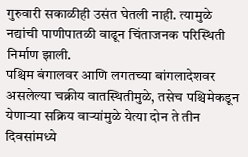गुरुवारी सकाळीही उसंत घेतली नाही. त्यामुळे नद्यांची पाणीपातळी वाढून चिंताजनक परिस्थिती निर्माण झाली.
पश्चिम बंगालवर आणि लगतच्या बांगलादेशवर असलेल्या चक्रीय वातस्थितीमुळे, तसेच पश्चिमेकडून येणाऱ्या सक्रिय वाऱ्यांमुळे येत्या दोन ते तीन दिवसांमध्ये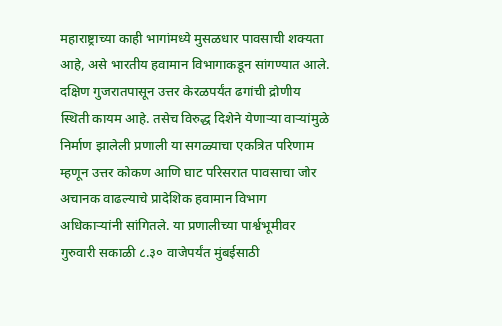महाराष्ट्राच्या काही भागांमध्ये मुसळधार पावसाची शक्यता आहे, असे भारतीय हवामान विभागाकडून सांगण्यात आले. दक्षिण गुजरातपासून उत्तर केरळपर्यंत ढगांची द्रोणीय स्थिती कायम आहे. तसेच विरुद्ध दिशेने येणाऱ्या वाऱ्यांमुळे निर्माण झालेली प्रणाली या सगळ्याचा एकत्रित परिणाम म्हणून उत्तर कोकण आणि घाट परिसरात पावसाचा जोर अचानक वाढल्याचे प्रादेशिक हवामान विभाग अधिकाऱ्यांनी सांगितले. या प्रणालीच्या पार्श्वभूमीवर गुरुवारी सकाळी ८.३० वाजेपर्यंत मुंबईसाठी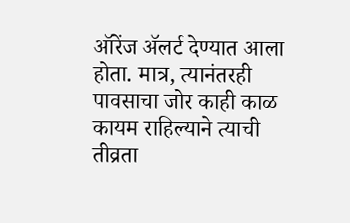ऑरेंज ॲलर्ट देण्यात आला होता. मात्र, त्यानंतरही पावसाचा जोर काही काळ कायम राहिल्याने त्याची तीव्रता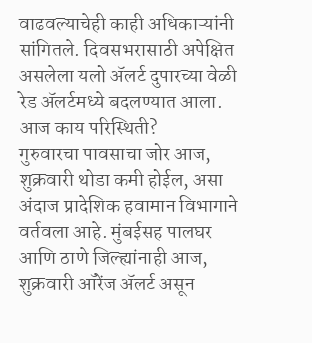वाढवल्याचेही काही अधिकाऱ्यांनी सांगितले. दिवसभरासाठी अपेक्षित असलेला यलो ॲलर्ट दुपारच्या वेळी रेड ॲलर्टमध्ये बदलण्यात आला.
आज काय परिस्थिती?
गुरुवारचा पावसाचा जोर आज, शुक्रवारी थोडा कमी होईल, असा अंदाज प्रादेशिक हवामान विभागाने वर्तवला आहे. मुंबईसह पालघर आणि ठाणे जिल्ह्यांनाही आज, शुक्रवारी ऑरेंज ॲलर्ट असून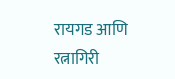रायगड आणि रत्नागिरी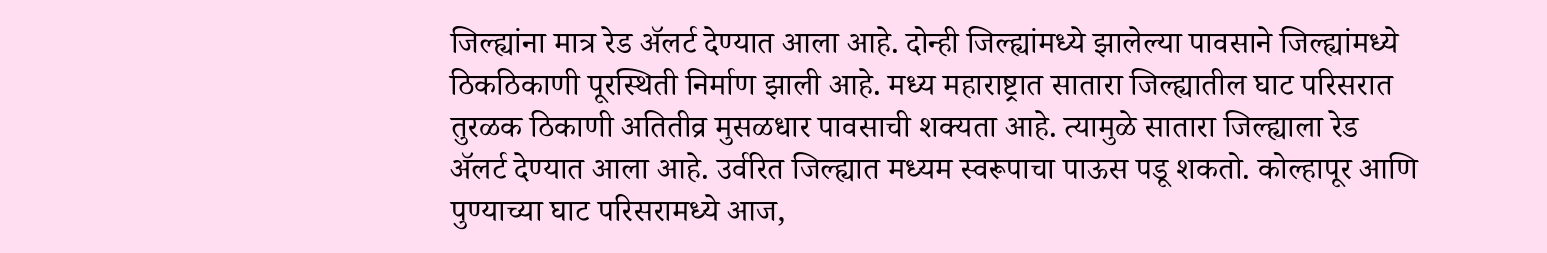जिल्ह्यांना मात्र रेड ॲलर्ट देण्यात आला आहे. दोन्ही जिल्ह्यांमध्ये झालेल्या पावसाने जिल्ह्यांमध्ये ठिकठिकाणी पूरस्थिती निर्माण झाली आहे. मध्य महाराष्ट्रात सातारा जिल्ह्यातील घाट परिसरात तुरळक ठिकाणी अतितीव्र मुसळधार पावसाची शक्यता आहे. त्यामुळे सातारा जिल्ह्याला रेड ॲलर्ट देण्यात आला आहे. उर्वरित जिल्ह्यात मध्यम स्वरूपाचा पाऊस पडू शकतो. कोल्हापूर आणि पुण्याच्या घाट परिसरामध्ये आज,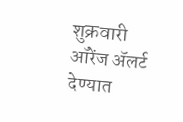शुक्रवारी ऑरेंज ॲलर्ट देण्यात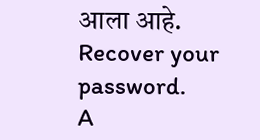आला आहे.
Recover your password.
A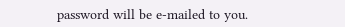password will be e-mailed to you.